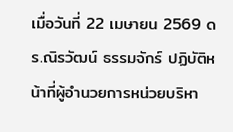เมื่อวันที่ 22 เมษายน 2569 ดร.ณิรวัฒน์ ธรรมจักร์ ปฏิบัติหน้าที่ผู้อำนวยการหน่วยบริหา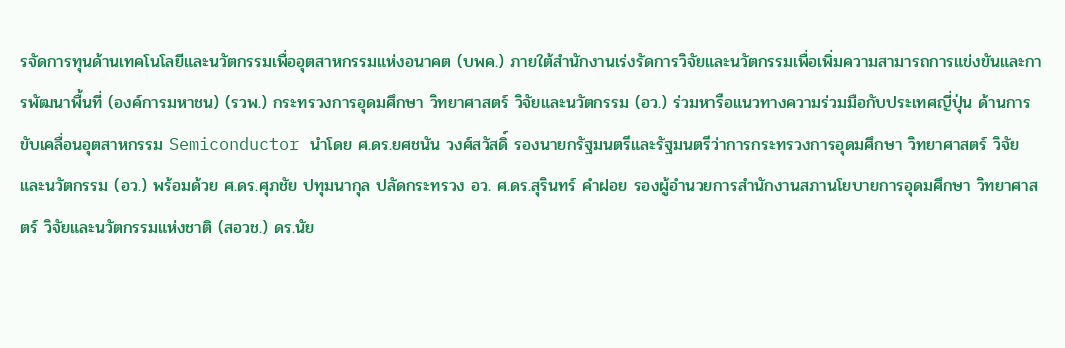รจัดการทุนด้านเทคโนโลยีและนวัตกรรมเพื่ออุตสาหกรรมแห่งอนาคต (บพค.) ภายใต้สำนักงานเร่งรัดการวิจัยและนวัตกรรมเพื่อเพิ่มความสามารถการแข่งขันและการพัฒนาพื้นที่ (องค์การมหาชน) (รวพ.) กระทรวงการอุดมศึกษา วิทยาศาสตร์ วิจัยและนวัตกรรม (อว.) ร่วมหารือแนวทางความร่วมมือกับประเทศญี่ปุ่น ด้านการขับเคลื่อนอุตสาหกรรม Semiconductor นำโดย ศ.ดร.ยศชนัน วงศ์สวัสดิ์ รองนายกรัฐมนตรีและรัฐมนตรีว่าการกระทรวงการอุดมศึกษา วิทยาศาสตร์ วิจัยและนวัตกรรม (อว.) พร้อมด้วย ศ.ดร.ศุภชัย ปทุมนากุล ปลัดกระทรวง อว. ศ.ดร.สุรินทร์ คำฝอย รองผู้อำนวยการสำนักงานสภานโยบายการอุดมศึกษา วิทยาศาสตร์ วิจัยและนวัตกรรมแห่งชาติ (สอวช.) ดร.นัย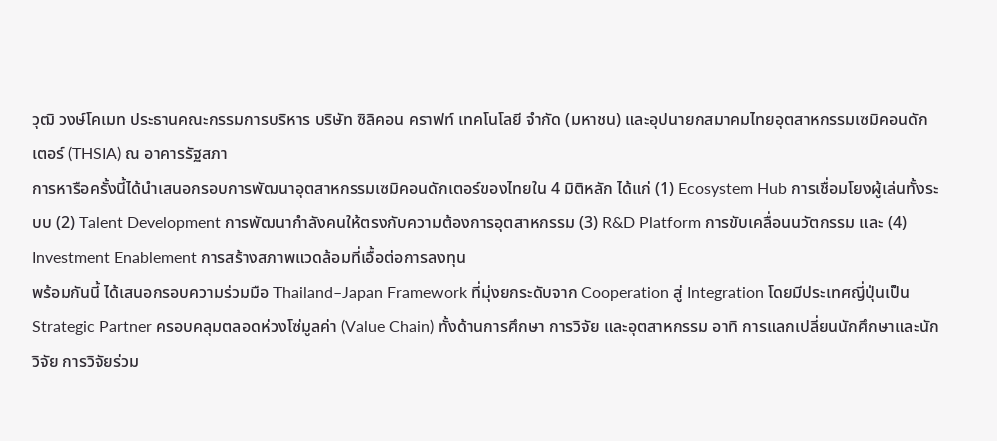วุฒิ วงษ์โคเมท ประธานคณะกรรมการบริหาร บริษัท ซิลิคอน คราฟท์ เทคโนโลยี จำกัด (มหาชน) และอุปนายกสมาคมไทยอุตสาหกรรมเซมิคอนดักเตอร์ (THSIA) ณ อาคารรัฐสภา
การหารือครั้งนี้ได้นำเสนอกรอบการพัฒนาอุตสาหกรรมเซมิคอนดักเตอร์ของไทยใน 4 มิติหลัก ได้แก่ (1) Ecosystem Hub การเชื่อมโยงผู้เล่นทั้งระบบ (2) Talent Development การพัฒนากำลังคนให้ตรงกับความต้องการอุตสาหกรรม (3) R&D Platform การขับเคลื่อนนวัตกรรม และ (4) Investment Enablement การสร้างสภาพแวดล้อมที่เอื้อต่อการลงทุน
พร้อมกันนี้ ได้เสนอกรอบความร่วมมือ Thailand–Japan Framework ที่มุ่งยกระดับจาก Cooperation สู่ Integration โดยมีประเทศญี่ปุ่นเป็น Strategic Partner ครอบคลุมตลอดห่วงโซ่มูลค่า (Value Chain) ทั้งด้านการศึกษา การวิจัย และอุตสาหกรรม อาทิ การแลกเปลี่ยนนักศึกษาและนักวิจัย การวิจัยร่วม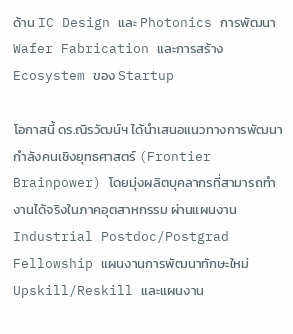ด้าน IC Design และ Photonics การพัฒนา Wafer Fabrication และการสร้าง Ecosystem ของ Startup

โอกาสนี้ ดร.ณิรวัฒน์ฯ ได้นำเสนอแนวทางการพัฒนากำลังคนเชิงยุทธศาสตร์ (Frontier Brainpower) โดยมุ่งผลิตบุคลากรที่สามารถทำงานได้จริงในภาคอุตสาหกรรม ผ่านแผนงาน Industrial Postdoc/Postgrad Fellowship แผนงานการพัฒนาทักษะใหม่ Upskill/Reskill และแผนงาน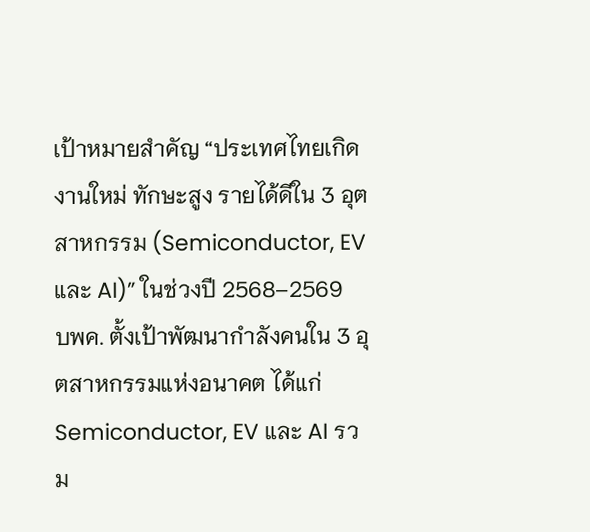เป้าหมายสำคัญ “ประเทศไทยเกิดงานใหม่ ทักษะสูง รายได้ดีใน 3 อุตสาหกรรม (Semiconductor, EV และ AI)” ในช่วงปี 2568–2569
บพค. ตั้งเป้าพัฒนากำลังคนใน 3 อุตสาหกรรมแห่งอนาคต ได้แก่ Semiconductor, EV และ AI รวม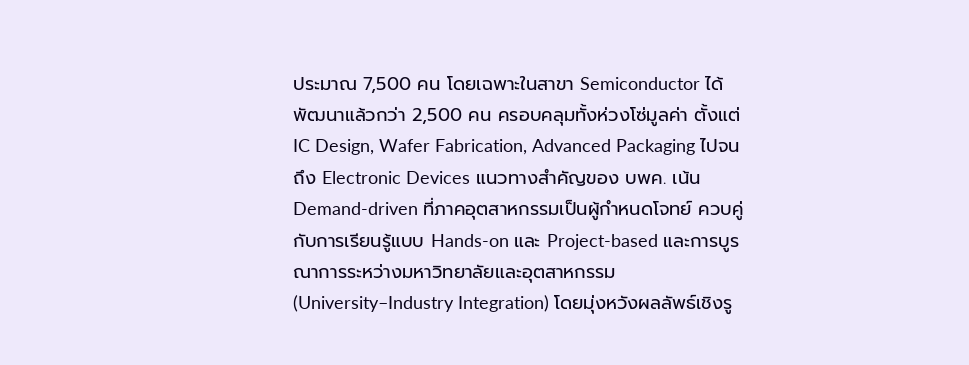ประมาณ 7,500 คน โดยเฉพาะในสาขา Semiconductor ได้พัฒนาแล้วกว่า 2,500 คน ครอบคลุมทั้งห่วงโซ่มูลค่า ตั้งแต่ IC Design, Wafer Fabrication, Advanced Packaging ไปจนถึง Electronic Devices แนวทางสำคัญของ บพค. เน้น Demand-driven ที่ภาคอุตสาหกรรมเป็นผู้กำหนดโจทย์ ควบคู่กับการเรียนรู้แบบ Hands-on และ Project-based และการบูรณาการระหว่างมหาวิทยาลัยและอุตสาหกรรม (University–Industry Integration) โดยมุ่งหวังผลลัพธ์เชิงรู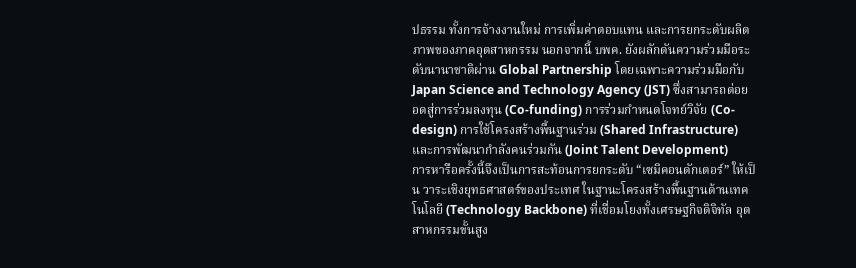ปธรรม ทั้งการจ้างงานใหม่ การเพิ่มค่าตอบแทน และการยกระดับผลิตภาพของภาคอุตสาหกรรม นอกจากนี้ บพค. ยังผลักดันความร่วมมือระดับนานาชาติผ่าน Global Partnership โดยเฉพาะความร่วมมือกับ Japan Science and Technology Agency (JST) ซึ่งสามารถต่อยอดสู่การร่วมลงทุน (Co-funding) การร่วมกำหนดโจทย์วิจัย (Co-design) การใช้โครงสร้างพื้นฐานร่วม (Shared Infrastructure) และการพัฒนากำลังคนร่วมกัน (Joint Talent Development)
การหารือครั้งนี้จึงเป็นการสะท้อนการยกระดับ “เซมิคอนดักเตอร์” ให้เป็น วาระเชิงยุทธศาสตร์ของประเทศ ในฐานะโครงสร้างพื้นฐานด้านเทคโนโลยี (Technology Backbone) ที่เชื่อมโยงทั้งเศรษฐกิจดิจิทัล อุตสาหกรรมขั้นสูง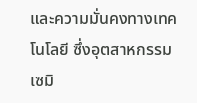และความมั่นคงทางเทคโนโลยี ซึ่งอุตสาหกรรมเซมิ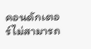คอนดักเตอร์ไม่สามารถ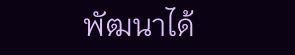พัฒนาได้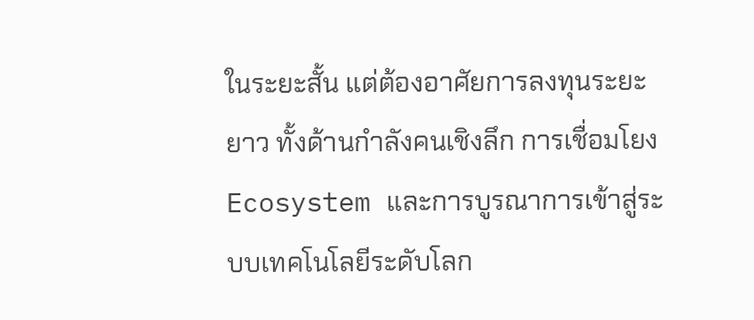ในระยะสั้น แต่ต้องอาศัยการลงทุนระยะยาว ทั้งด้านกำลังคนเชิงลึก การเชื่อมโยง Ecosystem และการบูรณาการเข้าสู่ระบบเทคโนโลยีระดับโลก